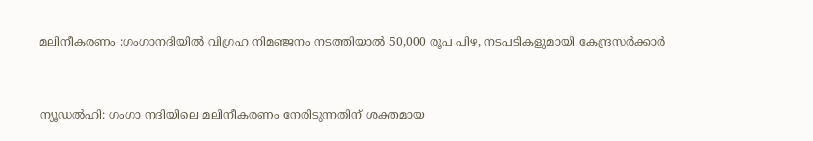മലിനീകരണം :ഗംഗാനദിയില്‍ വിഗ്രഹ നിമഞ്ജനം നടത്തിയാല്‍ 50,000 രൂപ പിഴ, നടപടികളുമായി കേന്ദ്രസര്‍ക്കാര്‍


ന്യൂഡല്‍ഹി: ഗംഗാ നദിയിലെ മലിനീകരണം നേരിടുന്നതിന് ശക്തമായ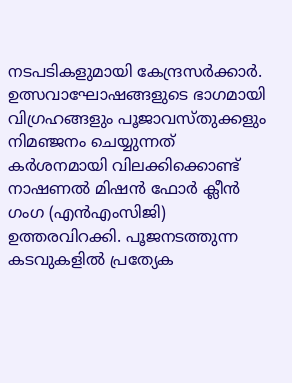നടപടികളുമായി കേന്ദ്രസര്‍ക്കാര്‍. ഉത്സവാഘോഷങ്ങളുടെ ഭാഗമായി വിഗ്രഹങ്ങളും പൂജാവസ്തുക്കളും നിമഞ്ജനം ചെയ്യുന്നത് കര്‍ശനമായി വിലക്കിക്കൊണ്ട് നാഷണല്‍ മിഷന്‍ ഫോര്‍ ക്ലീന്‍ ഗംഗ (എന്‍എംസിജി) ഉത്തരവിറക്കി. പൂജനടത്തുന്ന കടവുകളില്‍ പ്രത്യേക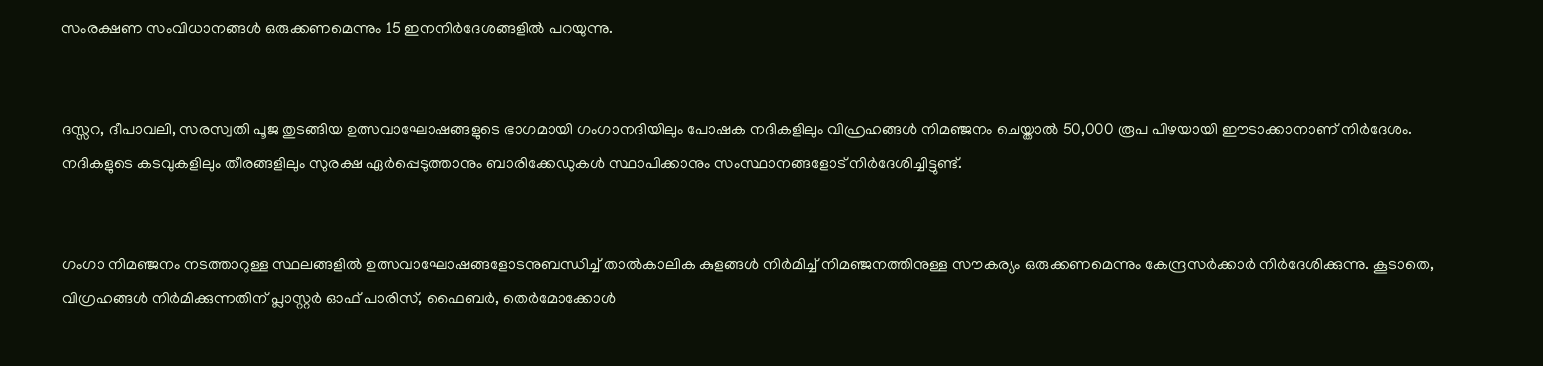സംരക്ഷണ സംവിധാനങ്ങള്‍ ഒരുക്കണമെന്നും 15 ഇനനിര്‍ദേശങ്ങളില്‍ പറയുന്നു.


ദസ്സറ, ദീപാവലി, സരസ്വതി പൂജ തുടങ്ങിയ ഉത്സവാഘോഷങ്ങളുടെ ഭാഗമായി ഗംഗാനദിയിലും പോഷക നദികളിലും വിഹ്രഹങ്ങള്‍ നിമഞ്ജനം ചെയ്താല്‍ 50,000 രൂപ പിഴയായി ഈടാക്കാനാണ് നിര്‍ദേശം. നദികളുടെ കടവുകളിലും തീരങ്ങളിലും സുരക്ഷ ഏര്‍പ്പെടുത്താനും ബാരിക്കേഡുകള്‍ സ്ഥാപിക്കാനും സംസ്ഥാനങ്ങളോട് നിര്‍ദേശിച്ചിട്ടുണ്ട്.


ഗംഗാ നിമഞ്ജനം നടത്താറുള്ള സ്ഥലങ്ങളില്‍ ഉത്സവാഘോഷങ്ങളോടനുബന്ധിച്ച്‌ താല്‍കാലിക കുളങ്ങള്‍ നിര്‍മിച്ച്‌ നിമഞ്ജനത്തിനുള്ള സൗകര്യം ഒരുക്കണമെന്നും കേന്ദ്രസര്‍ക്കാര്‍ നിര്‍ദേശിക്കുന്നു. കൂടാതെ, വിഗ്രഹങ്ങള്‍ നിര്‍മിക്കുന്നതിന് പ്ലാസ്റ്റര്‍ ഓഫ് പാരിസ്, ഫൈബര്‍, തെര്‍മോക്കോള്‍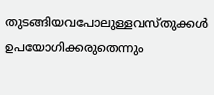തുടങ്ങിയവപോലുള്ളവസ്തുക്കള്‍ ഉപയോഗിക്കരുതെന്നും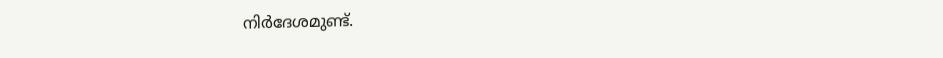നിര്‍ദേശമുണ്ട്.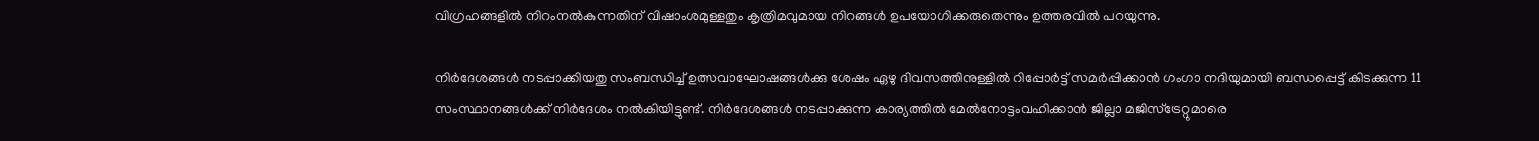വിഗ്രഹങ്ങളില്‍ നിറംനല്‍കുന്നതിന് വിഷാംശമുള്ളതും കൃത്രിമവുമായ നിറങ്ങള്‍ ഉപയോഗിക്കരുതെന്നും ഉത്തരവില്‍ പറയുന്നു.

നിര്‍ദേശങ്ങള്‍ നടപ്പാക്കിയതു സംബന്ധിച്ച്‌ ഉത്സവാഘോഷങ്ങള്‍ക്കു ശേഷം ഏഴു ദിവസത്തിനുള്ളില്‍ റിപ്പോര്‍ട്ട് സമര്‍പ്പിക്കാന്‍ ഗംഗാ നദിയുമായി ബന്ധപ്പെട്ട് കിടക്കുന്ന 11 സംസ്ഥാനങ്ങള്‍ക്ക് നിര്‍ദേശം നല്‍കിയിട്ടുണ്ട്. നിര്‍ദേശങ്ങള്‍ നടപ്പാക്കുന്ന കാര്യത്തില്‍ മേല്‍നോട്ടംവഹിക്കാന്‍ ജില്ലാ മജിസ്‌ട്രേറ്റുമാരെ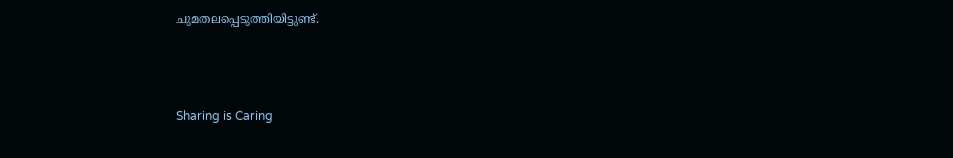ചുമതലപ്പെടുത്തിയിട്ടുണ്ട്.



Sharing is Caring